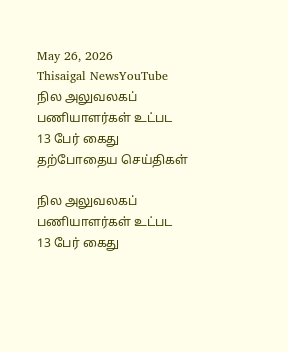May 26, 2026
Thisaigal NewsYouTube
நில அலுவலகப் பணியாளர்கள் உட்பட 13 பேர் கைது
தற்போதைய செய்திகள்

நில அலுவலகப் பணியாளர்கள் உட்பட 13 பேர் கைது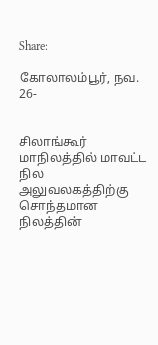Share:

கோலாலம்பூர், நவ. 26-


சிலாங்கூர் மாநிலத்தில் மாவட்ட நில அலுவலகத்திற்கு சொந்தமான நிலத்தின்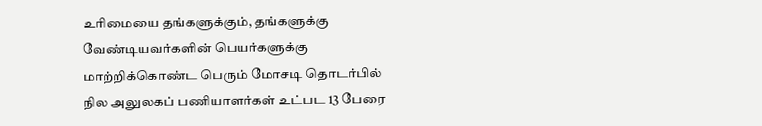உரிமையை தங்களுக்கும், தங்களுக்கு வேண்டியவர்களின் பெயர்களுக்கு மாற்றிக்கொண்ட பெரும் மோசடி தொடர்பில் நில அலுலகப் பணியாளர்கள் உட்பட 13 பேரை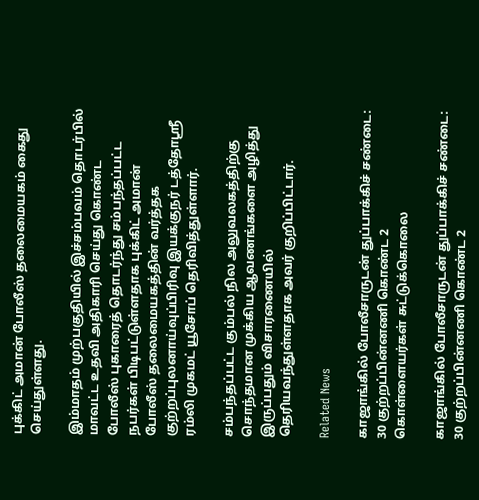புக்கிட் அமான் போலீஸ் தலைமையகம் கைது செய்துள்ளது.

இம்மாதம் முற்பகுதியில் இச்சம்பவம் தொடர்பில் மாவட்ட உதவி அதிகாரி செய்து கொண்ட போலீஸ் புகாரைத் தொடர்ந்து சம்பந்தப்பட்ட நபர்கள் பிடிபட்டுள்ளதாக புக்கிட் அமான் போலீஸ் தலைமையகத்தின் வர்த்தக குற்றப்புலனாய்வுப்பிரிவு இயக்குநர் டத்தோஸ்ரீ ரம்லி முகமட் யூசோப் தெரிவித்துள்ளார்.

சம்பந்தப்பட்ட கும்பல் நில அலுவலகத்திற்கு சொந்தமான முக்கிய ஆவணங்களை அழித்து இருப்பதும் விசாரணையில் தெரியவந்துள்ளதாக அவர் குறிப்பிட்டார்.

Related News

காஜாங்கில் போலீசாருடன் துப்பாக்கிச் சண்டை: 30 குற்றப்பின்னணி கொண்ட 2 கொள்ளையர்கள் சுட்டுக்கொலை

காஜாங்கில் போலீசாருடன் துப்பாக்கிச் சண்டை: 30 குற்றப்பின்னணி கொண்ட 2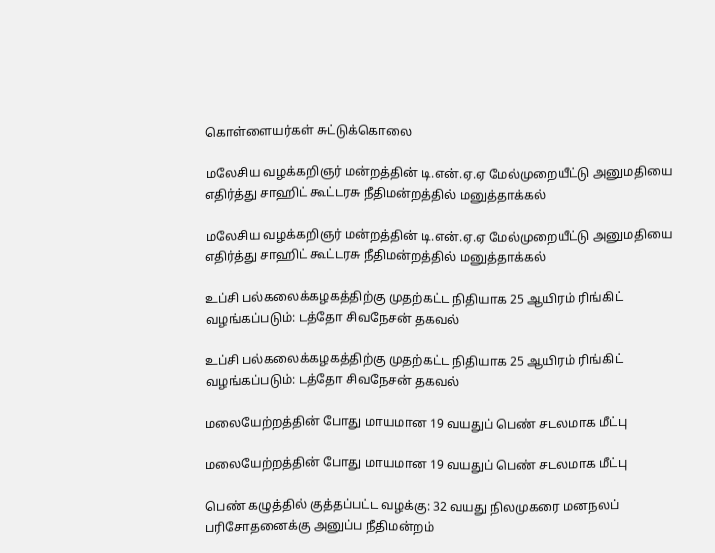கொள்ளையர்கள் சுட்டுக்கொலை

மலேசிய வழக்கறிஞர் மன்றத்தின் டி.என்.ஏ.ஏ மேல்முறையீட்டு அனுமதியை எதிர்த்து சாஹிட் கூட்டரசு நீதிமன்றத்தில் மனுத்தாக்கல்

மலேசிய வழக்கறிஞர் மன்றத்தின் டி.என்.ஏ.ஏ மேல்முறையீட்டு அனுமதியை எதிர்த்து சாஹிட் கூட்டரசு நீதிமன்றத்தில் மனுத்தாக்கல்

உப்சி பல்கலைக்கழகத்திற்கு முதற்கட்ட நிதியாக 25 ஆயிரம் ரிங்கிட்  வழங்கப்படும்: டத்தோ சிவநேசன் தகவல்

உப்சி பல்கலைக்கழகத்திற்கு முதற்கட்ட நிதியாக 25 ஆயிரம் ரிங்கிட் வழங்கப்படும்: டத்தோ சிவநேசன் தகவல்

மலையேற்றத்தின் போது மாயமான 19 வயதுப் பெண் சடலமாக மீட்பு

மலையேற்றத்தின் போது மாயமான 19 வயதுப் பெண் சடலமாக மீட்பு

பெண் கழுத்தில் குத்தப்பட்ட வழக்கு: 32 வயது நிலமுகரை மனநலப் பரிசோதனைக்கு அனுப்ப நீதிமன்றம்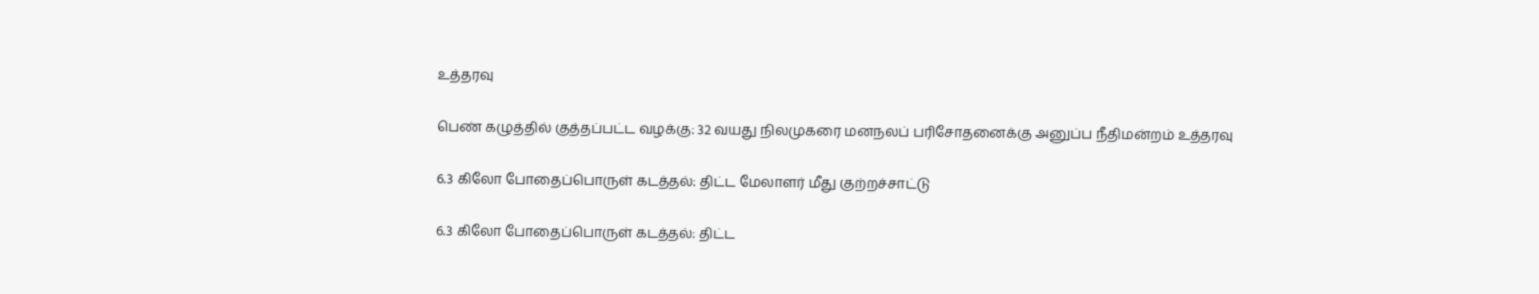உத்தரவு

பெண் கழுத்தில் குத்தப்பட்ட வழக்கு: 32 வயது நிலமுகரை மனநலப் பரிசோதனைக்கு அனுப்ப நீதிமன்றம் உத்தரவு

6.3 கிலோ போதைப்பொருள் கடத்தல்: திட்ட மேலாளர் மீது குற்றச்சாட்டு

6.3 கிலோ போதைப்பொருள் கடத்தல்: திட்ட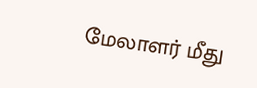மேலாளர் மீது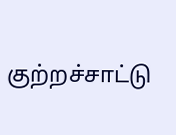குற்றச்சாட்டு